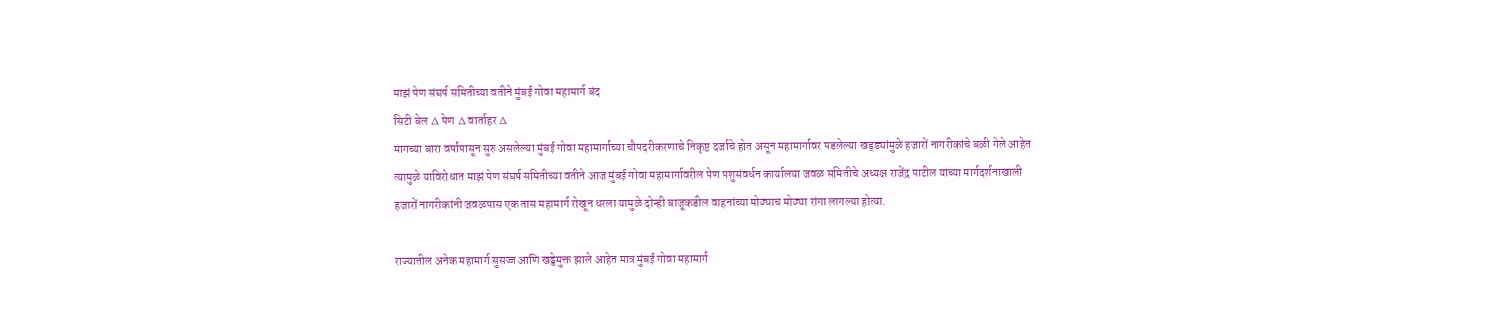माझं पेण संघर्ष समितीच्या वतीने मुंबई गोवा महामार्ग बंद
सिटी बेल ∆ पेण ∆ वार्ताहर ∆
मागच्या बारा वर्षांपासून सुरु असलेल्या मुंबई गोवा महामार्गाच्या चौपदरीकरणाचे निकृष्ट दर्जाचे होत असून महामार्गावर पडलेल्या खड्ड्यांमुळे हजारों नागरीकांचे बळी गेले आहेत त्यामुळे याविरोधात माझं पेण संघर्ष समितीच्या वतीने आज मुंबई गोवा महामार्गावरील पेण पशुसंवर्धन कार्यालया जवळ समितीचे अध्यक्ष राजेंद्र पाटील यांच्या मार्गदर्शनाखाली हजारों नागरीकांनी जवळपास एक तास महामार्ग रोखून धरला यामुळे दोन्ही बाजूकडील वाहनांच्या मोठ्याच मोठ्या रांगा लागल्या होत्या.

राज्यातील अनेक महामार्ग सुसज्ज आणि खड्डेमुक्त झाले आहेत मात्र मुंबई गोवा महामार्ग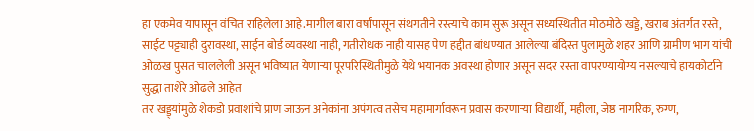हा एकमेव यापासून वंचित राहिलेला आहे.मागील बारा वर्षांपासून संथगतीने रस्त्याचे काम सुरू असून सध्यस्थितीत मोठमोठे खड्डे, खराब अंतर्गत रस्ते, साईट पट्ट्याही दुरावस्था, साईन बोर्ड व्यवस्था नाही, गतीरोधक नाही यासह पेण हद्दीत बांधण्यात आलेल्या बंदिस्त पुलामुळे शहर आणि ग्रामीण भाग यांची ओळख पुसत चाललेली असून भविष्यात येणाऱ्या पूरपरिस्थितीमुळे येथे भयानक अवस्था होणार असून सदर रस्ता वापरण्यायोग्य नसल्याचे हायकोर्टाने सुद्धा ताशेरे ओढले आहेत
तर खड्ड्यांमुळे शेकडो प्रवाशांचे प्राण जाऊन अनेकांना अपंगत्व तसेच महामार्गावरून प्रवास करणाऱ्या विद्यार्थी, महीला, जेष्ठ नागरिक, रुग्ण,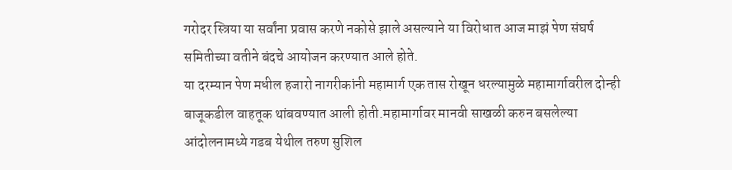गरोदर स्त्रिया या सर्वांना प्रवास करणे नकोसे झाले असल्याने या विरोधात आज माझं पेण संघर्ष समितीच्या वतीने बंदचे आयोजन करण्यात आले होते.
या दरम्यान पेण मधील हजारो नागरीकांनी महामार्ग एक तास रोखून धरल्यामुळे महामार्गावरील दोन्ही बाजूकडील वाहतूक थांबवण्यात आली होती.महामार्गावर मानवी साखळी करुन बसलेल्या आंदोलनामध्ये गडब येथील तरुण सुशिल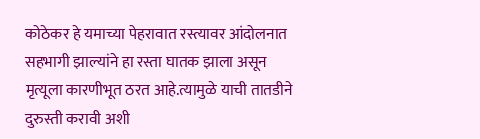कोठेकर हे यमाच्या पेहरावात रस्त्यावर आंदोलनात सहभागी झाल्यांने हा रस्ता घातक झाला असून मृत्यूला कारणीभूत ठरत आहे.त्यामुळे याची तातडीने दुरुस्ती करावी अशी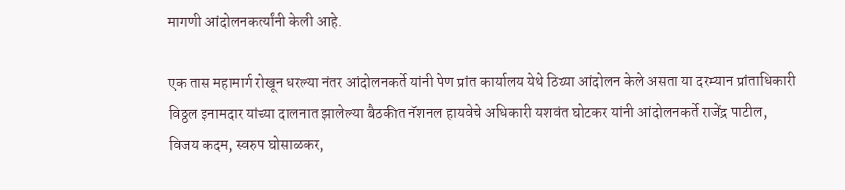मागणी आंदोलनकर्त्यांनी केली आहे.

एक तास महामार्ग रोखून धरल्या नंतर आंदोलनकर्ते यांनी पेण प्रांत कार्यालय येथे ठिय्या आंदोलन केले असता या दरम्यान प्रांताधिकारी विठ्ठल इनामदार यांच्या दालनात झालेल्या बैठकीत नॅशनल हायवेचे अधिकारी यशवंत घोटकर यांनी आंदोलनकर्ते राजेंद्र पाटील, विजय कदम, स्वरुप घोसाळकर,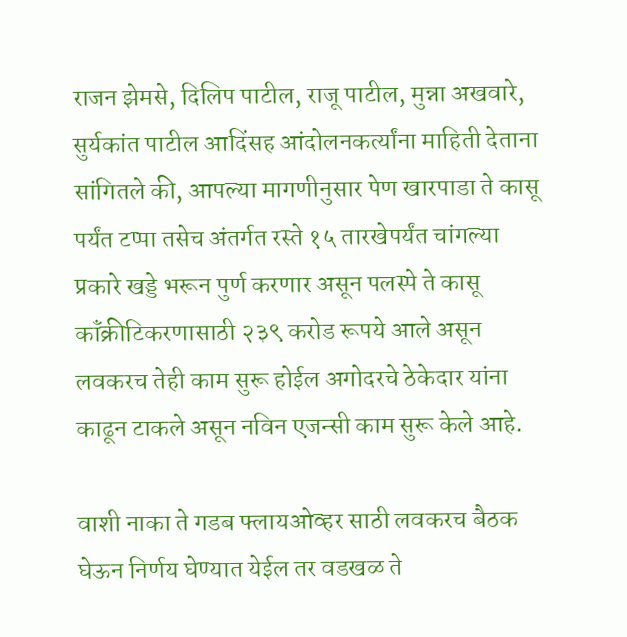राजन झेमसे, दिलिप पाटील, राजू पाटील, मुन्ना अखवारे, सुर्यकांत पाटील आदिंसह आंदोलनकर्त्यांना माहिती देताना सांगितले की, आपल्या मागणीनुसार पेण खारपाडा ते कासू पर्यंत टप्पा तसेच अंतर्गत रस्ते १५ तारखेपर्यंत चांगल्या प्रकारे खड्डे भरून पुर्ण करणार असून पलस्पे ते कासू कॉंक्रीटिकरणासाठी २३९ करोड रूपये आले असून लवकरच तेही काम सुरू होईल अगोदरचे ठेकेदार यांना काढून टाकले असून नविन एजन्सी काम सुरू केले आहे.

वाशी नाका ते गडब फ्लायओव्हर साठी लवकरच बैठक घेऊन निर्णय घेण्यात येईल तर वडखळ ते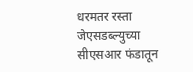धरमतर रस्ता जेएसडब्ल्युच्या सीएसआर फंडातून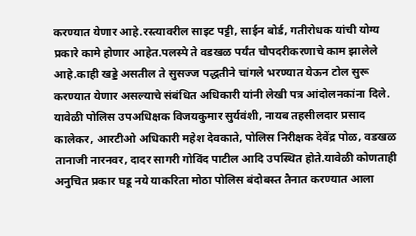करण्यात येणार आहे.रस्त्यावरील साइट पट्टी, साईन बोर्ड, गतीरोधक यांची योग्य प्रकारे कामे होणार आहेत.पलस्पे ते वडखळ पर्यंत चौपदरीकरणाचे काम झालेले आहे.काही खड्डे असतील ते सुसज्ज पद्धतीने चांगले भरण्यात येऊन टोल सुरू करण्यात येणार असल्याचे संबंधित अधिकारी यांनी लेखी पत्र आंदोलनकांना दिले.
यावेळी पोलिस उपअधिक्षक विजयकुमार सुर्यवंशी, नायब तहसीलदार प्रसाद कालेकर, आरटीओ अधिकारी महेश देवकाते, पोलिस निरीक्षक देवेंद्र पोळ, वडखळ तानाजी नारनवर, दादर सागरी गोविंद पाटील आदि उपस्थित होते.यावेळी कोणताही अनुचित प्रकार घडू नये याकरिता मोठा पोलिस बंदोबस्त तैनात करण्यात आला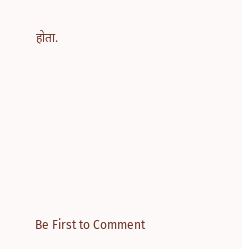होता.








Be First to Comment